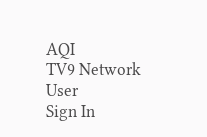AQI
TV9 Network
User
Sign In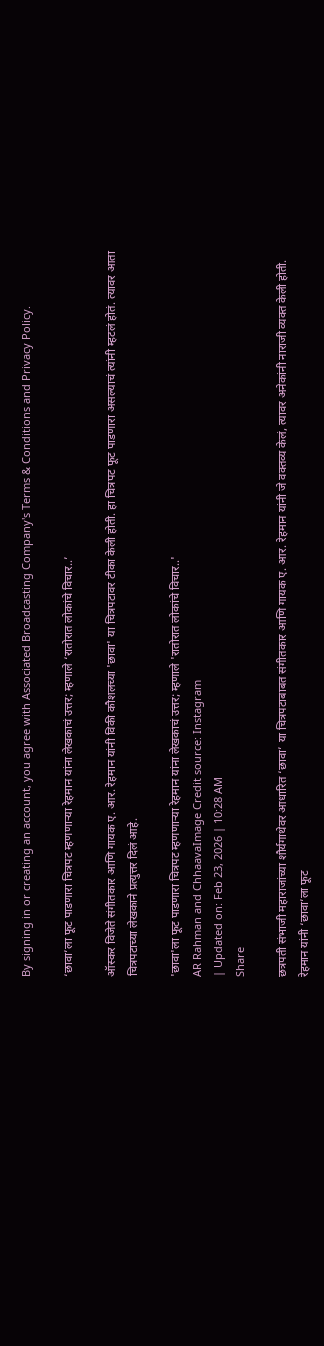By signing in or creating an account, you agree with Associated Broadcasting Company's Terms & Conditions and Privacy Policy.

‘छावा’ला फूट पाडणारा चित्रपट म्हणणाऱ्या रेहमान यांना लेखकाचं उत्तर; म्हणाले ‘रातोरात लोकांचे विचार..’

ऑस्कर विजेते संगीतकार आणि गायक ए. आर. रेहमान यांनी विकी कौशलच्या 'छावा' या चित्रपटावर टीका केली होती. हा चित्रपट फूट पाडणारा असल्याचं त्यांनी म्हटलं होतं. त्यावर आता चित्रपटाच्या लेखकाने प्रत्युत्तर दिलं आहे.

'छावा'ला फूट पाडणारा चित्रपट म्हणणाऱ्या रेहमान यांना लेखकाचं उत्तर; म्हणाले 'रातोरात लोकांचे विचार..'
AR Rahman and ChhaavaImage Credit source: Instagram
| Updated on: Feb 23, 2026 | 10:28 AM
Share

छत्रपती संभाजी महाराजांच्या शौर्यगाथेवर आधारित ‘छावा’ या चित्रपटाबाबत संगीतकार आणि गायक ए. आर. रेहमान यांनी जे वक्तव्य केलं, त्यावर अनेकांनी नाराजी व्यक्त केली होती. रेहमान यांनी ‘छावा’ला फूट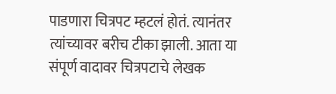पाडणारा चित्रपट म्हटलं होतं. त्यानंतर त्यांच्यावर बरीच टीका झाली. आता या संपूर्ण वादावर चित्रपटाचे लेखक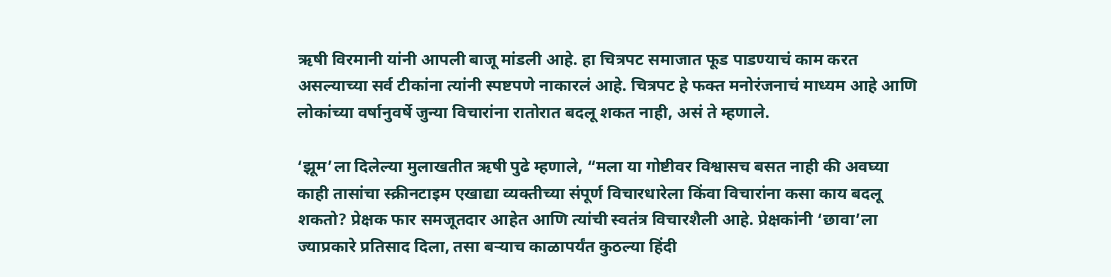ऋषी विरमानी यांनी आपली बाजू मांडली आहे. हा चित्रपट समाजात फूड पाडण्याचं काम करत असल्याच्या सर्व टीकांना त्यांनी स्पष्टपणे नाकारलं आहे. चित्रपट हे फक्त मनोरंजनाचं माध्यम आहे आणि लोकांच्या वर्षानुवर्षे जुन्या विचारांना रातोरात बदलू शकत नाही, असं ते म्हणाले.

‘झूम’ला दिलेल्या मुलाखतीत ऋषी पुढे म्हणाले, “मला या गोष्टीवर विश्वासच बसत नाही की अवघ्या काही तासांचा स्क्रीनटाइम एखाद्या व्यक्तीच्या संपूर्ण विचारधारेला किंवा विचारांना कसा काय बदलू शकतो? प्रेक्षक फार समजूतदार आहेत आणि त्यांची स्वतंत्र विचारशैली आहे. प्रेक्षकांनी ‘छावा’ला ज्याप्रकारे प्रतिसाद दिला, तसा बऱ्याच काळापर्यंत कुठल्या हिंदी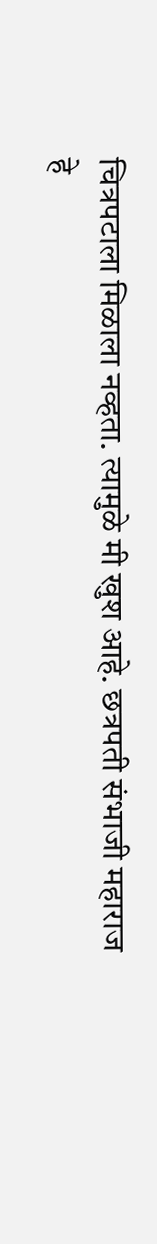चित्रपटाला मिळाला नव्हता. त्यामुळे मी खुश आहे. छत्रपती संभाजी महाराज हे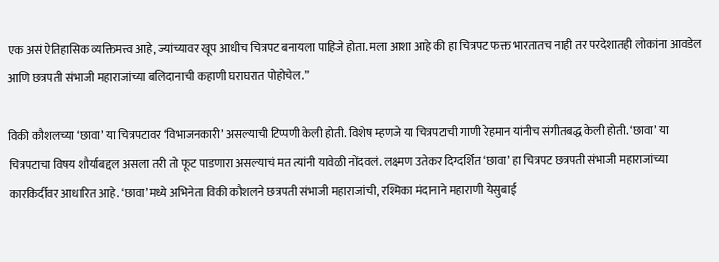एक असं ऐतिहासिक व्यक्तिमत्त्व आहे, ज्यांच्यावर खूप आधीच चित्रपट बनायला पाहिजे होता. मला आशा आहे की हा चित्रपट फक्त भारतातच नाही तर परदेशातही लोकांना आवडेल आणि छत्रपती संभाजी महाराजांच्या बलिदानाची कहाणी घराघरात पोहोचेल.”

विकी कौशलच्या ‘छावा’ या चित्रपटावर ‘विभाजनकारी’ असल्याची टिप्पणी केली होती. विशेष म्हणजे या चित्रपटाची गाणी रेहमान यांनीच संगीतबद्ध केली होती. ‘छावा’ या चित्रपटाचा विषय शौर्याबद्दल असला तरी तो फूट पाडणारा असल्याचं मत त्यांनी यावेळी नोंदवलं. लक्ष्मण उतेकर दिग्दर्शित ‘छावा’ हा चित्रपट छत्रपती संभाजी महाराजांच्या कारकिर्दीवर आधारित आहे. ‘छावा’मध्ये अभिनेता विकी कौशलने छत्रपती संभाजी महाराजांची, रश्मिका मंदानाने महाराणी येसुबाई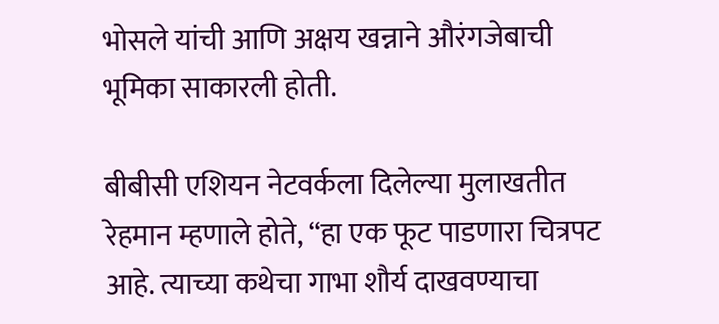भोसले यांची आणि अक्षय खन्नाने औरंगजेबाची भूमिका साकारली होती.

बीबीसी एशियन नेटवर्कला दिलेल्या मुलाखतीत रेहमान म्हणाले होते, “हा एक फूट पाडणारा चित्रपट आहे. त्याच्या कथेचा गाभा शौर्य दाखवण्याचा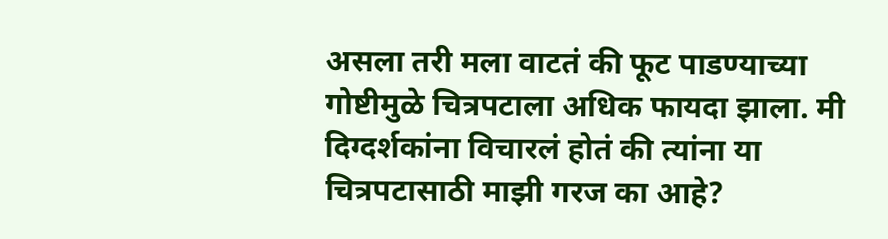असला तरी मला वाटतं की फूट पाडण्याच्या गोष्टीमुळे चित्रपटाला अधिक फायदा झाला. मी दिग्दर्शकांना विचारलं होतं की त्यांना या चित्रपटासाठी माझी गरज का आहे?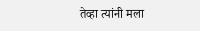तेव्हा त्यांनी मला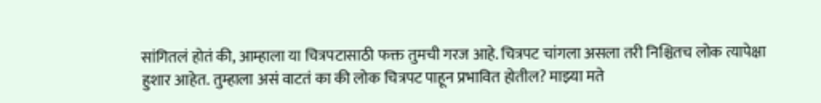सांगितलं होतं की, आम्हाला या चित्रपटासाठी फक्त तुमची गरज आहे. चित्रपट चांगला असला तरी निश्चितच लोक त्यापेक्षा हुशार आहेत. तुम्हाला असं वाटतं का की लोक चित्रपट पाहून प्रभावित होतील? माझ्या मते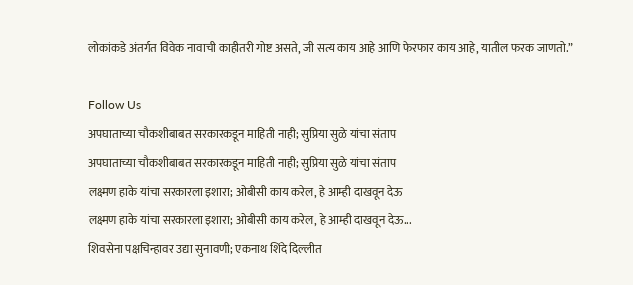लोकांकडे अंतर्गत विवेक नावाची काहीतरी गोष्ट असते, जी सत्य काय आहे आणि फेरफार काय आहे, यातील फरक जाणतो.”

Follow Us
अपघाताच्या चौकशीबाबत सरकारकडून माहिती नाही; सुप्रिया सुळे यांचा संताप
अपघाताच्या चौकशीबाबत सरकारकडून माहिती नाही; सुप्रिया सुळे यांचा संताप
लक्ष्मण हाके यांचा सरकारला इशारा; ओबीसी काय करेल, हे आम्ही दाखवून देऊ
लक्ष्मण हाके यांचा सरकारला इशारा; ओबीसी काय करेल, हे आम्ही दाखवून देऊ...
शिवसेना पक्षचिन्हावर उद्या सुनावणी; एकनाथ शिंदे दिल्लीत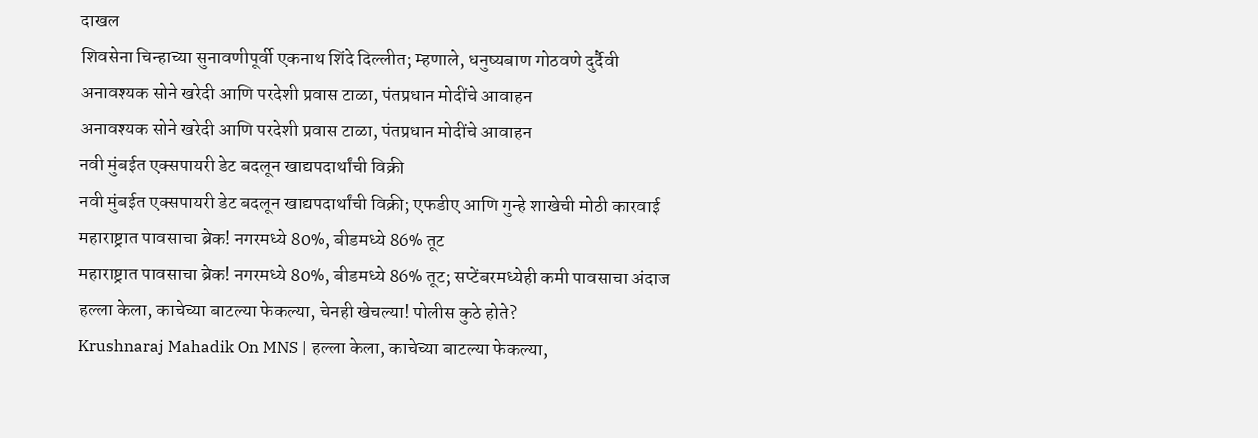दाखल
शिवसेना चिन्हाच्या सुनावणीपूर्वी एकनाथ शिंदे दिल्लीत; म्हणाले, धनुष्यबाण गोठवणे दुर्दैवी
अनावश्यक सोने खरेदी आणि परदेशी प्रवास टाळा, पंतप्रधान मोदींचे आवाहन
अनावश्यक सोने खरेदी आणि परदेशी प्रवास टाळा, पंतप्रधान मोदींचे आवाहन
नवी मुंबईत एक्सपायरी डेट बदलून खाद्यपदार्थांची विक्री
नवी मुंबईत एक्सपायरी डेट बदलून खाद्यपदार्थांची विक्री; एफडीए आणि गुन्हे शाखेची मोठी कारवाई
महाराष्ट्रात पावसाचा ब्रेक! नगरमध्ये 80%, बीडमध्ये 86% तूट
महाराष्ट्रात पावसाचा ब्रेक! नगरमध्ये 80%, बीडमध्ये 86% तूट; सप्टेंबरमध्येही कमी पावसाचा अंदाज
हल्ला केला, काचेच्या बाटल्या फेकल्या, चेनही खेचल्या! पोलीस कुठे होते?
Krushnaraj Mahadik On MNS | हल्ला केला, काचेच्या बाटल्या फेकल्या,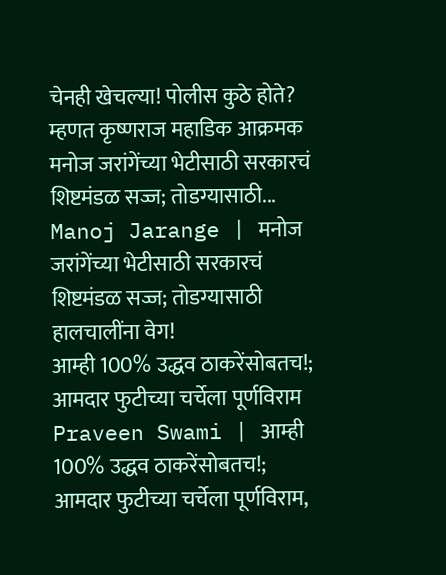चेनही खेचल्या! पोलीस कुठे होते? म्हणत कृष्णराज महाडिक आक्रमक
मनोज जरांगेंच्या भेटीसाठी सरकारचं शिष्टमंडळ सज्ज; तोडग्यासाठी...
Manoj Jarange | मनोज जरांगेंच्या भेटीसाठी सरकारचं शिष्टमंडळ सज्ज; तोडग्यासाठी हालचालींना वेग!
आम्ही 100% उद्धव ठाकरेंसोबतच!; आमदार फुटीच्या चर्चेला पूर्णविराम
Praveen Swami | आम्ही 100% उद्धव ठाकरेंसोबतच!; आमदार फुटीच्या चर्चेला पूर्णविराम,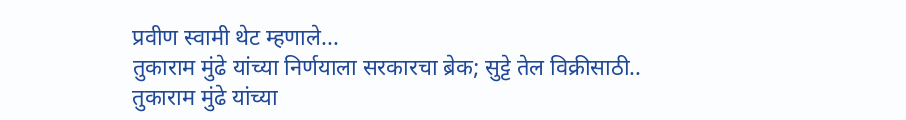प्रवीण स्वामी थेट म्हणाले...
तुकाराम मुंढे यांच्या निर्णयाला सरकारचा ब्रेक; सुट्टे तेल विक्रीसाठी..
तुकाराम मुंढे यांच्या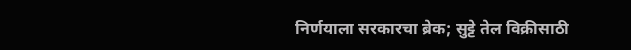निर्णयाला सरकारचा ब्रेक; सुट्टे तेल विक्रीसाठी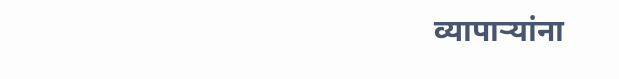व्यापाऱ्यांना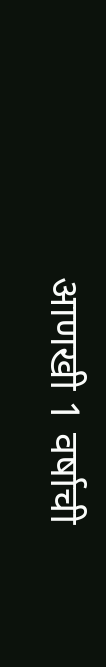आणखी 1 वर्षाची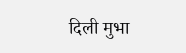दिली मुभा